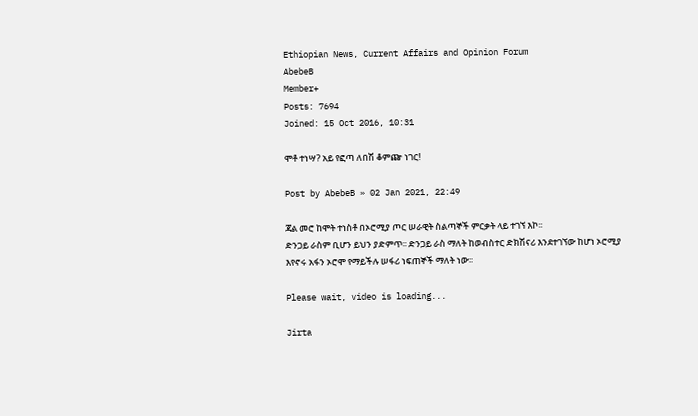Ethiopian News, Current Affairs and Opinion Forum
AbebeB
Member+
Posts: 7694
Joined: 15 Oct 2016, 10:31

ሞቶ ተነሣ? አይ የፎጣ ለበሽ ቆምጬ ነገር!

Post by AbebeB » 02 Jan 2021, 22:49

ጃል መሮ ከሞት ተነስቶ በኦሮሚያ ጦር ሠራዊት ስልጣኞች ምርቃት ላይ ተገኘ እኮ፡፡
ድንጋይ ራስም ቢሆን ይህን ያድምጥ፡፡ ድንጋይ ራስ ማለት ከወብስተር ድክሽናሪ እንደተገኘው ከሆነ ኦሮሚያ እየኖሩ አፋን ኦሮሞ የማይችሉ ሠፋሪ ነፍጠኞች ማለት ነው፡፡

Please wait, video is loading...

Jirta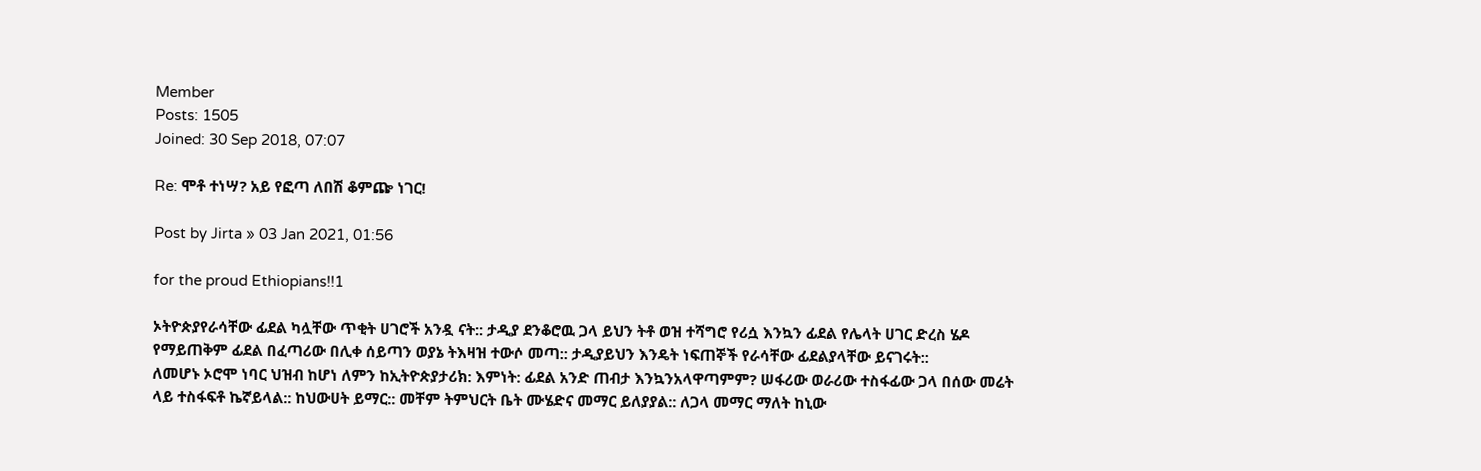Member
Posts: 1505
Joined: 30 Sep 2018, 07:07

Re: ሞቶ ተነሣ? አይ የፎጣ ለበሽ ቆምጬ ነገር!

Post by Jirta » 03 Jan 2021, 01:56

for the proud Ethiopians!!1

ኦትዮጵያየራሳቸው ፊደል ካሏቸው ጥቂት ሀገሮች አንዷ ናት:: ታዲያ ደንቆሮዉ ጋላ ይህን ትቶ ወዝ ተሻግሮ የሪሷ እንኳን ፊደል የሌላት ሀገር ድረስ ሄዶ የማይጠቅም ፊደል በፈጣሪው በሊቀ ሰይጣን ወያኔ ትእዛዝ ተውሶ መጣ:: ታዲያይህን እንዴት ነፍጠኞች የራሳቸው ፊደልያላቸው ይናገሩት::
ለመሆኑ ኦሮሞ ነባር ህዝብ ከሆነ ለምን ከኢትዮጵያታሪክ: እምነት: ፊደል አንድ ጠብታ እንኳንአላዋጣምም? ሠፋሪው ወራሪው ተስፋፊው ጋላ በሰው መሬት ላይ ተስፋፍቶ ኬኛይላል:: ከህውሀት ይማር:: መቸም ትምህርት ቤት ሙሄድና መማር ይለያያል:: ለጋላ መማር ማለት ከኒው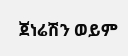ጀነሬሽን ወይም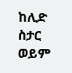ከሊድ ስታር ወይም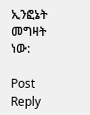ኢንፎኔት መግዛት ነው:

Post Reply